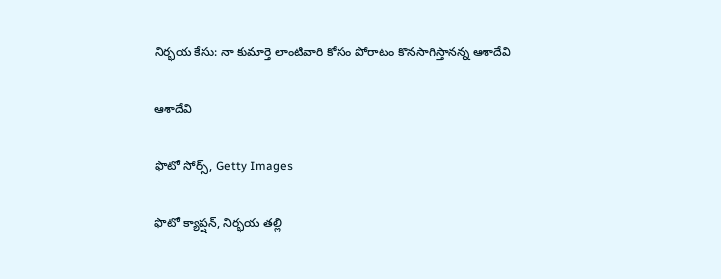నిర్భయ కేసు: నా కుమార్తె లాంటివారి కోసం పోరాటం కొనసాగిస్తానన్న ఆశాదేవి

ఆశాదేవి

ఫొటో సోర్స్, Getty Images

ఫొటో క్యాప్షన్, నిర్భయ తల్లి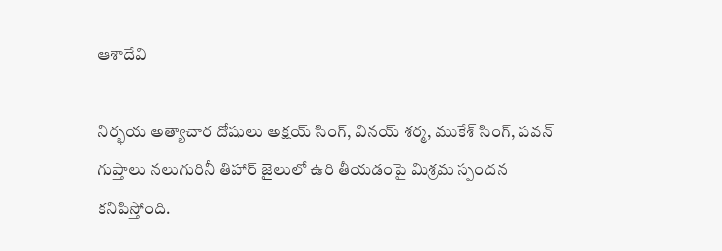ఆశాదేవి

నిర్భయ అత్యాచార దోషులు అక్షయ్ సింగ్, వినయ్ శర్మ, ముకేశ్ సింగ్, పవన్ గుప్తాలు నలుగురినీ తిహార్ జైలులో ఉరి తీయడంపై మిశ్రమ స్పందన కనిపిస్తోంది.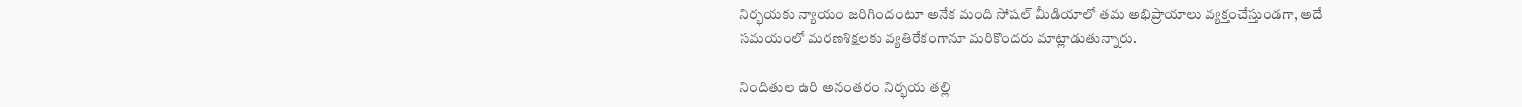నిర్భయకు న్యాయం జరిగిందంటూ అనేక మంది సోషల్ మీడియాలో తమ అభిప్రాయాలు వ్యక్తంచేస్తుండగా, అదే సమయంలో మరణశిక్షలకు వ్యతిరేకంగానూ మరికొందరు మాట్లాడుతున్నారు.

నిందితుల ఉరి అనంతరం నిర్భయ తల్లి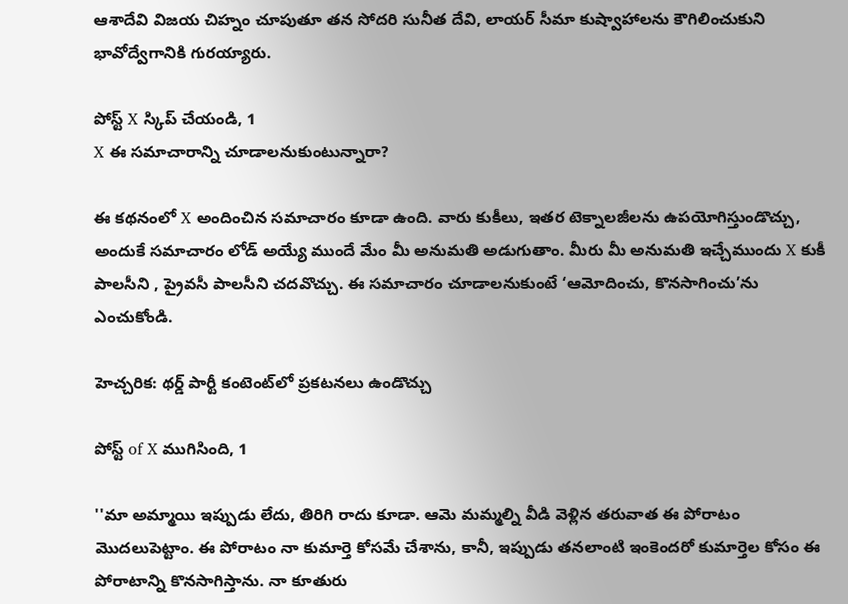ఆశాదేవి విజయ చిహ్నం చూపుతూ తన సోదరి సునీత దేవి, లాయర్ సీమా కుష్వాహాలను కౌగిలించుకుని భావోద్వేగానికి గురయ్యారు.

పోస్ట్‌ X స్కిప్ చేయండి, 1
X ఈ సమాచారాన్ని చూడాలనుకుంటున్నారా?

ఈ కథనంలో X అందించిన సమాచారం కూడా ఉంది. వారు కుకీలు, ఇతర టెక్నాలజీలను ఉపయోగిస్తుండొచ్చు, అందుకే సమాచారం లోడ్ అయ్యే ముందే మేం మీ అనుమతి అడుగుతాం. మీరు మీ అనుమతి ఇచ్చేముందు X కుకీ పాలసీని , ప్రైవసీ పాలసీని చదవొచ్చు. ఈ సమాచారం చూడాలనుకుంటే ‘ఆమోదించు, కొనసాగించు’ను ఎంచుకోండి.

హెచ్చరిక: థర్డ్ పార్టీ కంటెంట్‌లో ప్రకటనలు ఉండొచ్చు

పోస్ట్ of X ముగిసింది, 1

''మా అమ్మాయి ఇప్పుడు లేదు, తిరిగి రాదు కూడా. ఆమె మమ్మల్ని వీడి వెళ్లిన తరువాత ఈ పోరాటం మొదలుపెట్టాం. ఈ పోరాటం నా కుమార్తె కోసమే చేశాను, కానీ, ఇప్పుడు తనలాంటి ఇంకెందరో కుమార్తెల కోసం ఈ పోరాటాన్ని కొనసాగిస్తాను. నా కూతురు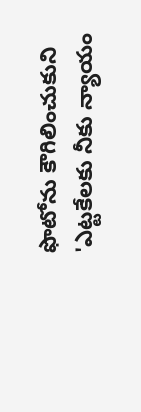ఫొటోను కౌగిలించుకుని 'ఎట్టకేలకు నీకు న్యాయం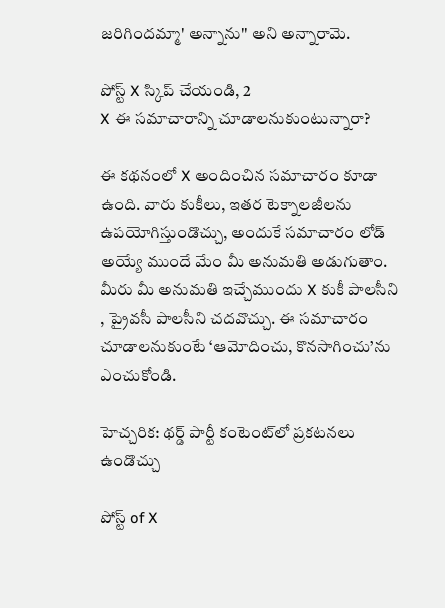జరిగిందమ్మా' అన్నాను'' అని అన్నారామె.

పోస్ట్‌ X స్కిప్ చేయండి, 2
X ఈ సమాచారాన్ని చూడాలనుకుంటున్నారా?

ఈ కథనంలో X అందించిన సమాచారం కూడా ఉంది. వారు కుకీలు, ఇతర టెక్నాలజీలను ఉపయోగిస్తుండొచ్చు, అందుకే సమాచారం లోడ్ అయ్యే ముందే మేం మీ అనుమతి అడుగుతాం. మీరు మీ అనుమతి ఇచ్చేముందు X కుకీ పాలసీని , ప్రైవసీ పాలసీని చదవొచ్చు. ఈ సమాచారం చూడాలనుకుంటే ‘ఆమోదించు, కొనసాగించు’ను ఎంచుకోండి.

హెచ్చరిక: థర్డ్ పార్టీ కంటెంట్‌లో ప్రకటనలు ఉండొచ్చు

పోస్ట్ of X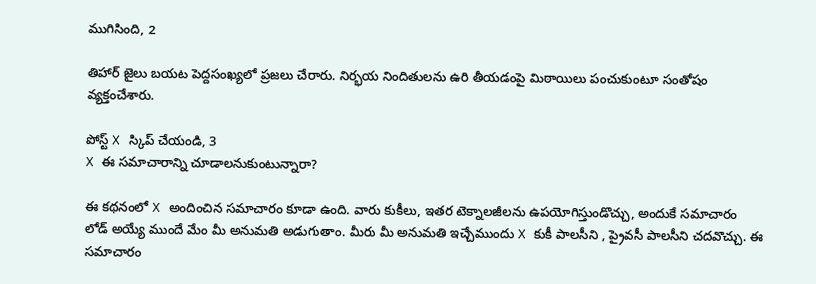ముగిసింది, 2

తిహార్ జైలు బయట పెద్దసంఖ్యలో ప్రజలు చేరారు. నిర్భయ నిందితులను ఉరి తీయడంపై మిఠాయిలు పంచుకుంటూ సంతోషం వ్యక్తంచేశారు.

పోస్ట్‌ X స్కిప్ చేయండి, 3
X ఈ సమాచారాన్ని చూడాలనుకుంటున్నారా?

ఈ కథనంలో X అందించిన సమాచారం కూడా ఉంది. వారు కుకీలు, ఇతర టెక్నాలజీలను ఉపయోగిస్తుండొచ్చు, అందుకే సమాచారం లోడ్ అయ్యే ముందే మేం మీ అనుమతి అడుగుతాం. మీరు మీ అనుమతి ఇచ్చేముందు X కుకీ పాలసీని , ప్రైవసీ పాలసీని చదవొచ్చు. ఈ సమాచారం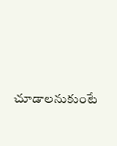చూడాలనుకుంటే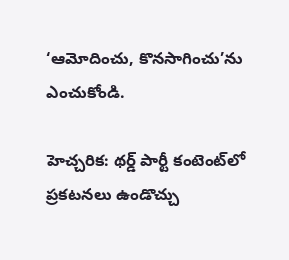‘ఆమోదించు, కొనసాగించు’ను ఎంచుకోండి.

హెచ్చరిక: థర్డ్ పార్టీ కంటెంట్‌లో ప్రకటనలు ఉండొచ్చు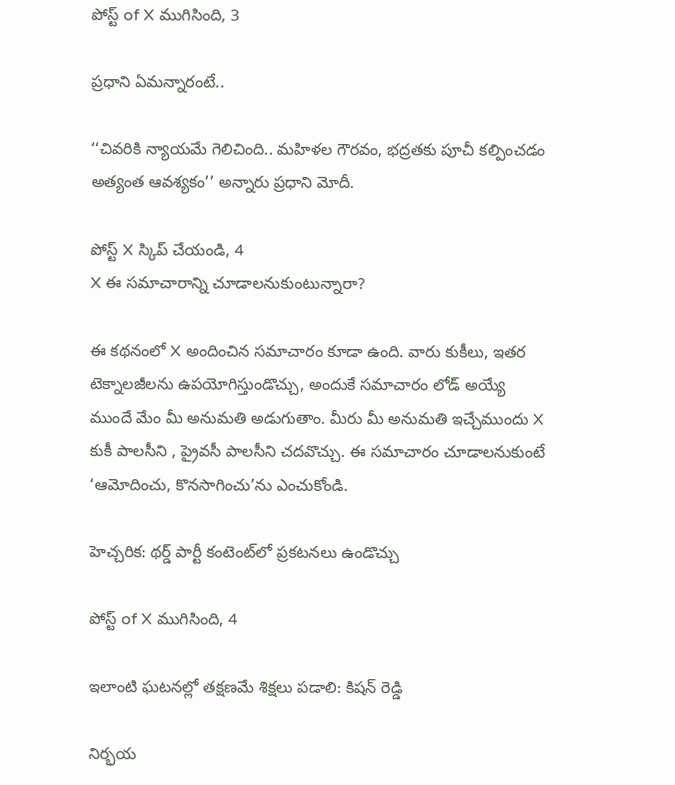పోస్ట్ of X ముగిసింది, 3

ప్రధాని ఏమన్నారంటే..

‘‘చివరికి న్యాయమే గెలిచింది.. మహిళల గౌరవం, భద్రతకు పూచీ కల్పించడం అత్యంత ఆవశ్యకం’’ అన్నారు ప్రధాని మోదీ.

పోస్ట్‌ X స్కిప్ చేయండి, 4
X ఈ సమాచారాన్ని చూడాలనుకుంటున్నారా?

ఈ కథనంలో X అందించిన సమాచారం కూడా ఉంది. వారు కుకీలు, ఇతర టెక్నాలజీలను ఉపయోగిస్తుండొచ్చు, అందుకే సమాచారం లోడ్ అయ్యే ముందే మేం మీ అనుమతి అడుగుతాం. మీరు మీ అనుమతి ఇచ్చేముందు X కుకీ పాలసీని , ప్రైవసీ పాలసీని చదవొచ్చు. ఈ సమాచారం చూడాలనుకుంటే ‘ఆమోదించు, కొనసాగించు’ను ఎంచుకోండి.

హెచ్చరిక: థర్డ్ పార్టీ కంటెంట్‌లో ప్రకటనలు ఉండొచ్చు

పోస్ట్ of X ముగిసింది, 4

ఇలాంటి ఘటనల్లో తక్షణమే శిక్షలు పడాలి: కిషన్ రెడ్డి

నిర్భయ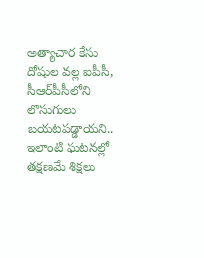అత్యాచార కేసు దోషుల వల్ల ఐపీసీ, సీఆర్‌పీసీలోని లొసుగులు బయటపడ్డాయని.. ఇలాంటి ఘటనల్లో తక్షణమే శిక్షలు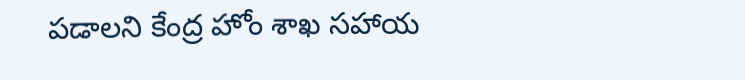పడాలని కేంద్ర హోం శాఖ సహాయ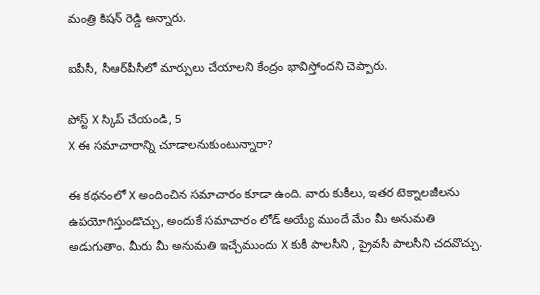మంత్రి కిషన్ రెడ్డి అన్నారు.

ఐపీసీ, సీఆర్‌పీసీలో మార్పులు చేయాలని కేంద్రం భావిస్తోందని చెప్పారు.

పోస్ట్‌ X స్కిప్ చేయండి, 5
X ఈ సమాచారాన్ని చూడాలనుకుంటున్నారా?

ఈ కథనంలో X అందించిన సమాచారం కూడా ఉంది. వారు కుకీలు, ఇతర టెక్నాలజీలను ఉపయోగిస్తుండొచ్చు, అందుకే సమాచారం లోడ్ అయ్యే ముందే మేం మీ అనుమతి అడుగుతాం. మీరు మీ అనుమతి ఇచ్చేముందు X కుకీ పాలసీని , ప్రైవసీ పాలసీని చదవొచ్చు.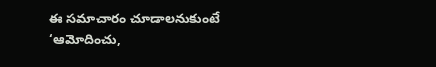ఈ సమాచారం చూడాలనుకుంటే ‘ఆమోదించు,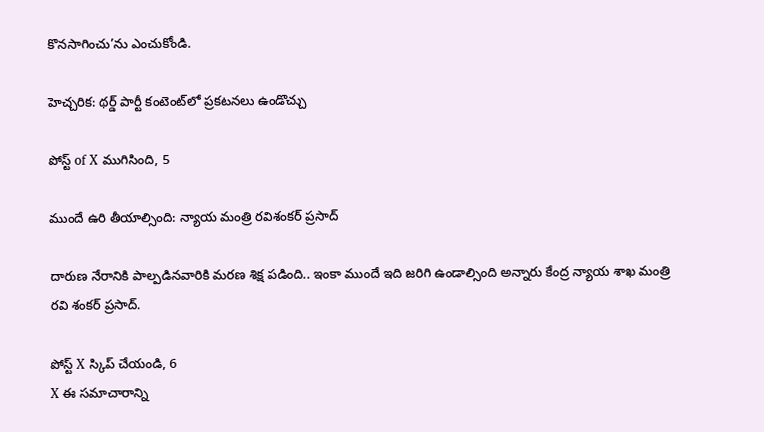కొనసాగించు’ను ఎంచుకోండి.

హెచ్చరిక: థర్డ్ పార్టీ కంటెంట్‌లో ప్రకటనలు ఉండొచ్చు

పోస్ట్ of X ముగిసింది, 5

ముందే ఉరి తీయాల్సింది: న్యాయ మంత్రి రవిశంకర్ ప్రసాద్

దారుణ నేరానికి పాల్పడినవారికి మరణ శిక్ష పడింది.. ఇంకా ముందే ఇది జరిగి ఉండాల్సింది అన్నారు కేంద్ర న్యాయ శాఖ మంత్రి రవి శంకర్ ప్రసాద్.

పోస్ట్‌ X స్కిప్ చేయండి, 6
X ఈ సమాచారాన్ని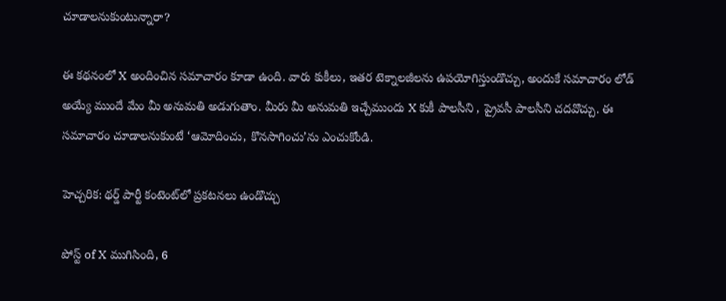చూడాలనుకుంటున్నారా?

ఈ కథనంలో X అందించిన సమాచారం కూడా ఉంది. వారు కుకీలు, ఇతర టెక్నాలజీలను ఉపయోగిస్తుండొచ్చు, అందుకే సమాచారం లోడ్ అయ్యే ముందే మేం మీ అనుమతి అడుగుతాం. మీరు మీ అనుమతి ఇచ్చేముందు X కుకీ పాలసీని , ప్రైవసీ పాలసీని చదవొచ్చు. ఈ సమాచారం చూడాలనుకుంటే ‘ఆమోదించు, కొనసాగించు’ను ఎంచుకోండి.

హెచ్చరిక: థర్డ్ పార్టీ కంటెంట్‌లో ప్రకటనలు ఉండొచ్చు

పోస్ట్ of X ముగిసింది, 6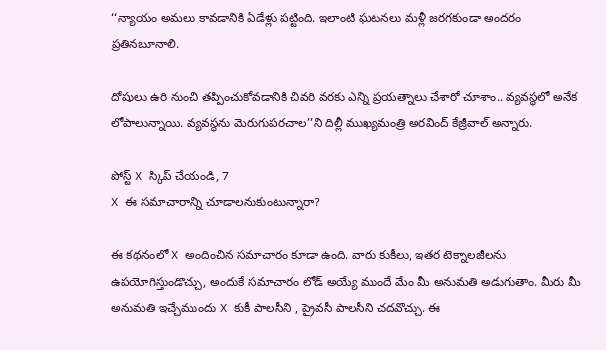‘‘న్యాయం అమలు కావడానికి ఏడేళ్లు పట్టింది. ఇలాంటి ఘటనలు మళ్లీ జరగకుండా అందరం ప్రతినబూనాలి.

దోషులు ఉరి నుంచి తప్పించుకోవడానికి చివరి వరకు ఎన్ని ప్రయత్నాలు చేశారో చూశాం.. వ్యవస్థలో అనేక లోపాలున్నాయి. వ్యవస్థను మెరుగుపరచాల’’ని దిల్లీ ముఖ్యమంత్రి అరవింద్ కేజ్రీవాల్ అన్నారు.

పోస్ట్‌ X స్కిప్ చేయండి, 7
X ఈ సమాచారాన్ని చూడాలనుకుంటున్నారా?

ఈ కథనంలో X అందించిన సమాచారం కూడా ఉంది. వారు కుకీలు, ఇతర టెక్నాలజీలను ఉపయోగిస్తుండొచ్చు, అందుకే సమాచారం లోడ్ అయ్యే ముందే మేం మీ అనుమతి అడుగుతాం. మీరు మీ అనుమతి ఇచ్చేముందు X కుకీ పాలసీని , ప్రైవసీ పాలసీని చదవొచ్చు. ఈ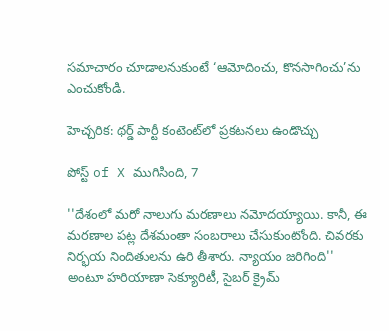సమాచారం చూడాలనుకుంటే ‘ఆమోదించు, కొనసాగించు’ను ఎంచుకోండి.

హెచ్చరిక: థర్డ్ పార్టీ కంటెంట్‌లో ప్రకటనలు ఉండొచ్చు

పోస్ట్ of X ముగిసింది, 7

''దేశంలో మరో నాలుగు మరణాలు నమోదయ్యాయి. కానీ, ఈ మరణాల పట్ల దేశమంతా సంబరాలు చేసుకుంటోంది. చివరకు నిర్భయ నిందితులను ఉరి తీశారు. న్యాయం జరిగింది'' అంటూ హరియాణా సెక్యూరిటీ, సైబర్ క్రైమ్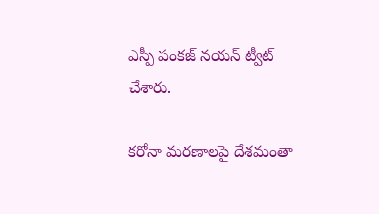ఎస్పీ పంకజ్ నయన్ ట్వీట్ చేశారు.

కరోనా మరణాలపై దేశమంతా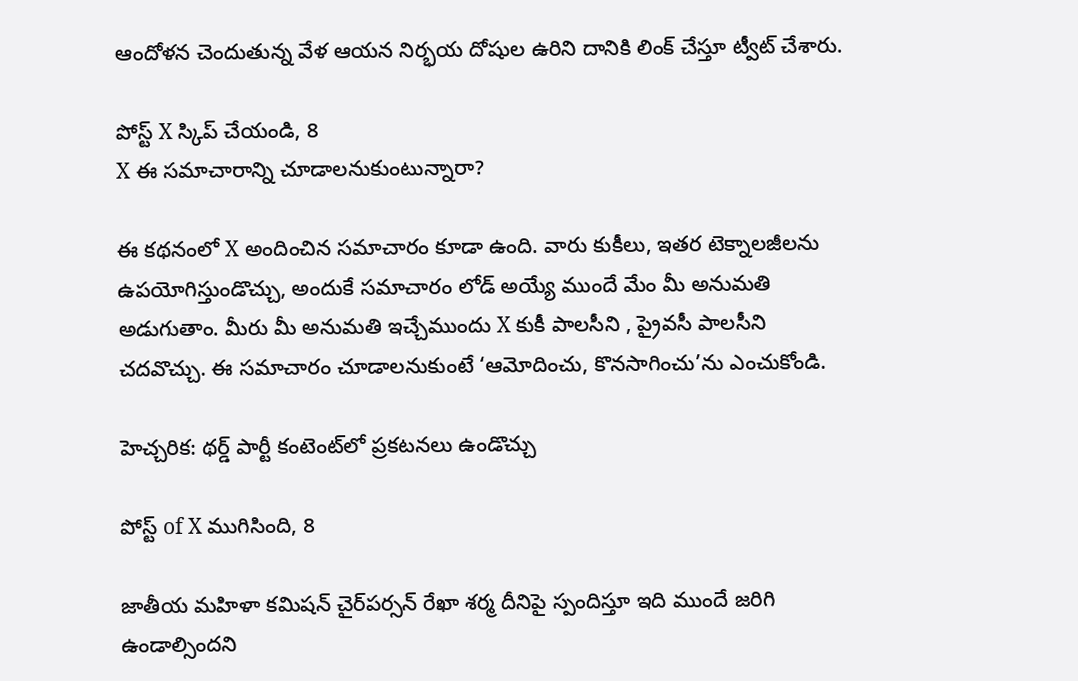ఆందోళన చెందుతున్న వేళ ఆయన నిర్భయ దోషుల ఉరిని దానికి లింక్ చేస్తూ ట్వీట్ చేశారు.

పోస్ట్‌ X స్కిప్ చేయండి, 8
X ఈ సమాచారాన్ని చూడాలనుకుంటున్నారా?

ఈ కథనంలో X అందించిన సమాచారం కూడా ఉంది. వారు కుకీలు, ఇతర టెక్నాలజీలను ఉపయోగిస్తుండొచ్చు, అందుకే సమాచారం లోడ్ అయ్యే ముందే మేం మీ అనుమతి అడుగుతాం. మీరు మీ అనుమతి ఇచ్చేముందు X కుకీ పాలసీని , ప్రైవసీ పాలసీని చదవొచ్చు. ఈ సమాచారం చూడాలనుకుంటే ‘ఆమోదించు, కొనసాగించు’ను ఎంచుకోండి.

హెచ్చరిక: థర్డ్ పార్టీ కంటెంట్‌లో ప్రకటనలు ఉండొచ్చు

పోస్ట్ of X ముగిసింది, 8

జాతీయ మహిళా కమిషన్ చైర్‌పర్సన్ రేఖా శర్మ దీనిపై స్పందిస్తూ ఇది ముందే జరిగి ఉండాల్సిందని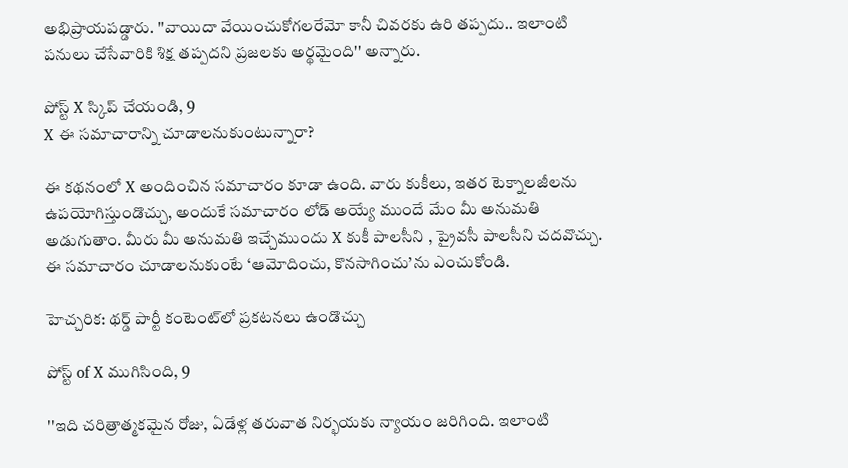అభిప్రాయపడ్డారు. ''వాయిదా వేయించుకోగలరేమో కానీ చివరకు ఉరి తప్పదు.. ఇలాంటి పనులు చేసేవారికి శిక్ష తప్పదని ప్రజలకు అర్థమైంది'' అన్నారు.

పోస్ట్‌ X స్కిప్ చేయండి, 9
X ఈ సమాచారాన్ని చూడాలనుకుంటున్నారా?

ఈ కథనంలో X అందించిన సమాచారం కూడా ఉంది. వారు కుకీలు, ఇతర టెక్నాలజీలను ఉపయోగిస్తుండొచ్చు, అందుకే సమాచారం లోడ్ అయ్యే ముందే మేం మీ అనుమతి అడుగుతాం. మీరు మీ అనుమతి ఇచ్చేముందు X కుకీ పాలసీని , ప్రైవసీ పాలసీని చదవొచ్చు. ఈ సమాచారం చూడాలనుకుంటే ‘ఆమోదించు, కొనసాగించు’ను ఎంచుకోండి.

హెచ్చరిక: థర్డ్ పార్టీ కంటెంట్‌లో ప్రకటనలు ఉండొచ్చు

పోస్ట్ of X ముగిసింది, 9

''ఇది చరిత్రాత్మకమైన రోజు, ఏడేళ్ల తరువాత నిర్భయకు న్యాయం జరిగింది. ఇలాంటి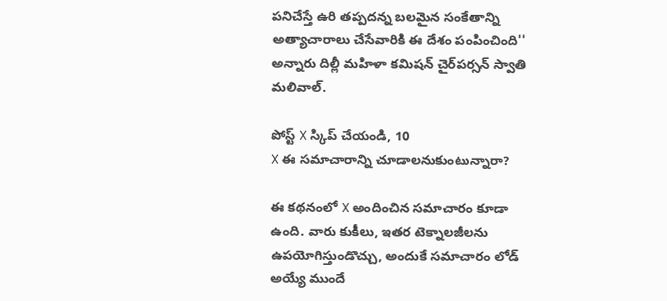పనిచేస్తే ఉరి తప్పదన్న బలమైన సంకేతాన్ని అత్యాచారాలు చేసేవారికి ఈ దేశం పంపించింది'' అన్నారు దిల్లీ మహిళా కమిషన్ చైర్‌పర్సన్ స్వాతి మలివాల్.

పోస్ట్‌ X స్కిప్ చేయండి, 10
X ఈ సమాచారాన్ని చూడాలనుకుంటున్నారా?

ఈ కథనంలో X అందించిన సమాచారం కూడా ఉంది. వారు కుకీలు, ఇతర టెక్నాలజీలను ఉపయోగిస్తుండొచ్చు, అందుకే సమాచారం లోడ్ అయ్యే ముందే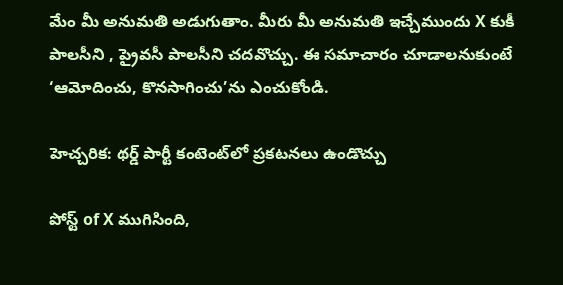మేం మీ అనుమతి అడుగుతాం. మీరు మీ అనుమతి ఇచ్చేముందు X కుకీ పాలసీని , ప్రైవసీ పాలసీని చదవొచ్చు. ఈ సమాచారం చూడాలనుకుంటే ‘ఆమోదించు, కొనసాగించు’ను ఎంచుకోండి.

హెచ్చరిక: థర్డ్ పార్టీ కంటెంట్‌లో ప్రకటనలు ఉండొచ్చు

పోస్ట్ of X ముగిసింది,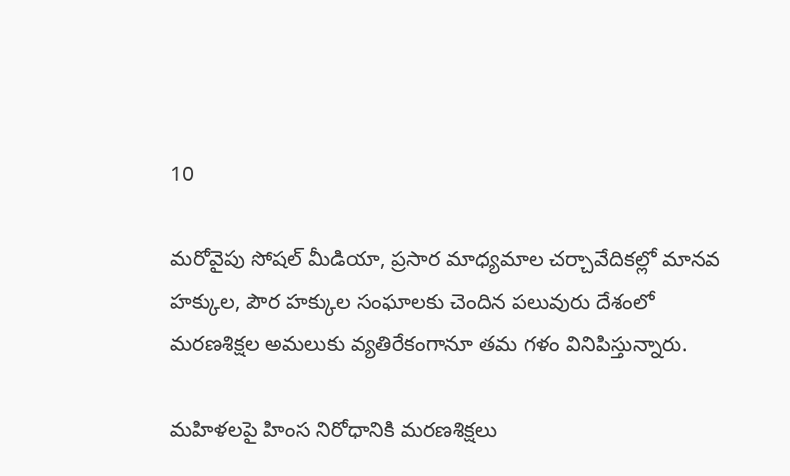10

మరోవైపు సోషల్ మీడియా, ప్రసార మాధ్యమాల చర్చావేదికల్లో మానవ హక్కుల, పౌర హక్కుల సంఘాలకు చెందిన పలువురు దేశంలో మరణశిక్షల అమలుకు వ్యతిరేకంగానూ తమ గళం వినిపిస్తున్నారు.

మహిళలపై హింస నిరోధానికి మరణశిక్షలు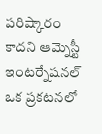పరిష్కారం కాదని ఆమ్నెస్టీ ఇంటర్నేషనల్ ఒక ప్రకటనలో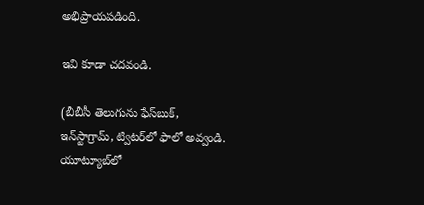అభిప్రాయపడింది.

ఇవి కూడా చదవండి.

(బీబీసీ తెలుగును ఫేస్‌బుక్, ఇన్‌స్టాగ్రామ్‌, ట్విటర్‌లో ఫాలో అవ్వండి. యూట్యూబ్‌లో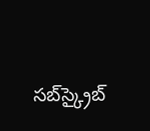సబ్‌స్క్రైబ్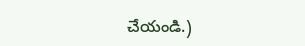చేయండి.)